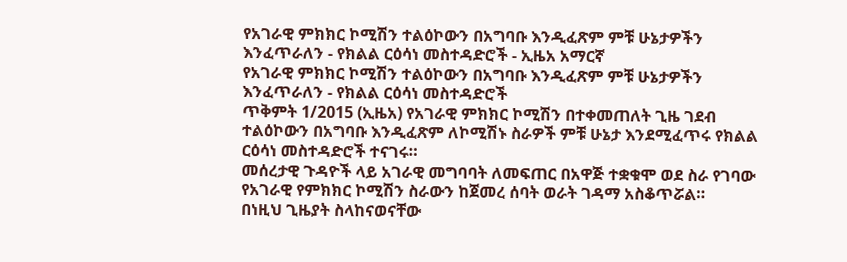የአገራዊ ምክክር ኮሚሽን ተልዕኮውን በአግባቡ እንዲፈጽም ምቹ ሁኔታዎችን እንፈጥራለን - የክልል ርዕሳነ መስተዳድሮች - ኢዜአ አማርኛ
የአገራዊ ምክክር ኮሚሽን ተልዕኮውን በአግባቡ እንዲፈጽም ምቹ ሁኔታዎችን እንፈጥራለን - የክልል ርዕሳነ መስተዳድሮች
ጥቅምት 1/2015 (ኢዜአ) የአገራዊ ምክክር ኮሚሽን በተቀመጠለት ጊዜ ገደብ ተልዕኮውን በአግባቡ እንዲፈጽም ለኮሚሽኑ ስራዎች ምቹ ሁኔታ እንደሚፈጥሩ የክልል ርዕሳነ መስተዳድሮች ተናገሩ።
መሰረታዊ ጉዳዮች ላይ አገራዊ መግባባት ለመፍጠር በአዋጅ ተቋቁሞ ወደ ስራ የገባው የአገራዊ የምክክር ኮሚሽን ስራውን ከጀመረ ሰባት ወራት ገዳማ አስቆጥሯል።
በነዚህ ጊዜያት ስላከናወናቸው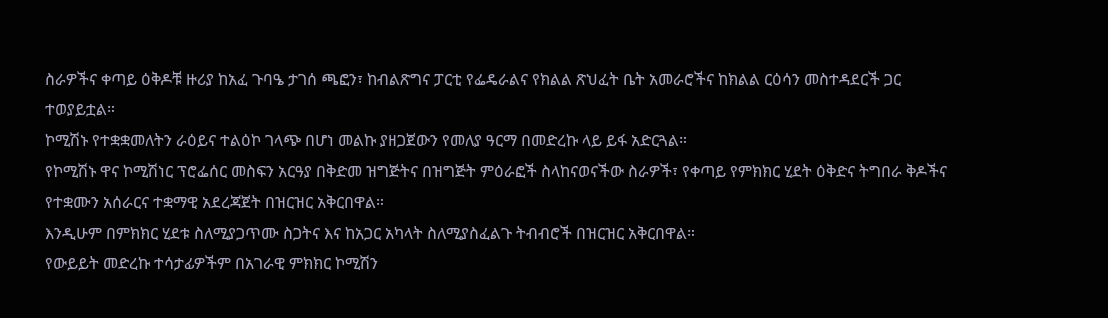ስራዎችና ቀጣይ ዕቅዶቹ ዙሪያ ከአፈ ጉባዔ ታገሰ ጫፎን፣ ከብልጽግና ፓርቲ የፌዴራልና የክልል ጽህፈት ቤት አመራሮችና ከክልል ርዕሳን መስተዳደርች ጋር ተወያይቷል።
ኮሚሽኑ የተቋቋመለትን ራዕይና ተልዕኮ ገላጭ በሆነ መልኩ ያዘጋጀውን የመለያ ዓርማ በመድረኩ ላይ ይፋ አድርጓል።
የኮሚሽኑ ዋና ኮሚሽነር ፕሮፌሰር መስፍን አርዓያ በቅድመ ዝግጅትና በዝግጅት ምዕራፎች ስላከናወናችው ስራዎች፣ የቀጣይ የምክክር ሂደት ዕቅድና ትግበራ ቅዶችና የተቋሙን አሰራርና ተቋማዊ አደረጃጀት በዝርዝር አቅርበዋል።
እንዲሁም በምክክር ሂደቱ ስለሚያጋጥሙ ስጋትና እና ከአጋር አካላት ስለሚያስፈልጉ ትብብሮች በዝርዝር አቅርበዋል።
የውይይት መድረኩ ተሳታፊዎችም በአገራዊ ምክክር ኮሚሽን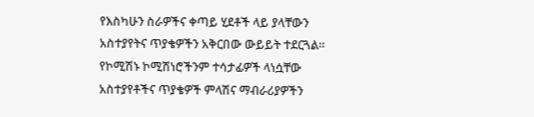የእስካሁን ስራዎችና ቀጣይ ሂደቶች ላይ ያላቸውን አስተያየትና ጥያቄዎችን አቅርበው ውይይት ተደርጓል።
የኮሚሽኑ ኮሚሽነሮችንም ተሳታፊዎች ላነሷቸው አስተያየቶችና ጥያቄዎች ምላሽና ማብራሪያዎችን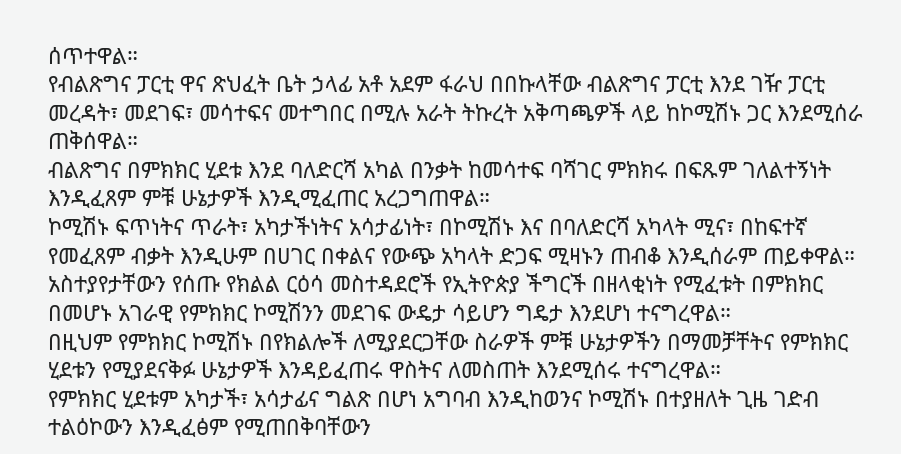ሰጥተዋል።
የብልጽግና ፓርቲ ዋና ጽህፈት ቤት ኃላፊ አቶ አደም ፋራህ በበኩላቸው ብልጽግና ፓርቲ እንደ ገዥ ፓርቲ መረዳት፣ መደገፍ፣ መሳተፍና መተግበር በሚሉ አራት ትኩረት አቅጣጫዎች ላይ ከኮሚሽኑ ጋር እንደሚሰራ ጠቅሰዋል።
ብልጽግና በምክክር ሂደቱ እንደ ባለድርሻ አካል በንቃት ከመሳተፍ ባሻገር ምክክሩ በፍጹም ገለልተኝነት እንዲፈጸም ምቹ ሁኔታዎች እንዲሚፈጠር አረጋግጠዋል።
ኮሚሽኑ ፍጥነትና ጥራት፣ አካታችነትና አሳታፊነት፣ በኮሚሽኑ እና በባለድርሻ አካላት ሚና፣ በከፍተኛ የመፈጸም ብቃት እንዲሁም በሀገር በቀልና የውጭ አካላት ድጋፍ ሚዛኑን ጠብቆ እንዲሰራም ጠይቀዋል።
አስተያየታቸውን የሰጡ የክልል ርዕሳ መስተዳደሮች የኢትዮጵያ ችግርች በዘላቂነት የሚፈቱት በምክክር በመሆኑ አገራዊ የምክክር ኮሚሽንን መደገፍ ውዴታ ሳይሆን ግዴታ እንደሆነ ተናግረዋል።
በዚህም የምክክር ኮሚሽኑ በየክልሎች ለሚያደርጋቸው ስራዎች ምቹ ሁኔታዎችን በማመቻቸትና የምክክር ሂደቱን የሚያደናቅፉ ሁኔታዎች እንዳይፈጠሩ ዋስትና ለመስጠት እንደሚሰሩ ተናግረዋል።
የምክክር ሂደቱም አካታች፣ አሳታፊና ግልጽ በሆነ አግባብ እንዲከወንና ኮሚሽኑ በተያዘለት ጊዜ ገድብ ተልዕኮውን እንዲፈፅም የሚጠበቅባቸውን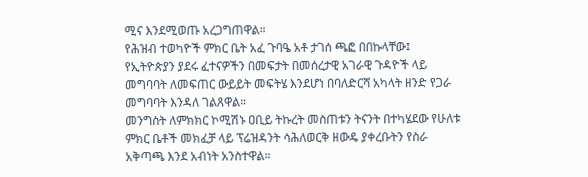ሚና እንደሚወጡ አረጋግጠዋል።
የሕዝብ ተወካዮች ምክር ቤት አፈ ጉባዔ አቶ ታገሰ ጫፎ በበኩላቸው፤ የኢትዮጵያን ያደሩ ፈተናዎችን በመፍታት በመሰረታዊ አገራዊ ጉዳዮች ላይ መግባባት ለመፍጠር ውይይት መፍትሄ እንደሆነ በባለድርሻ አካላት ዘንድ የጋራ መግባባት እንዳለ ገልጸዋል።
መንግስት ለምክክር ኮሚሽኑ ዐቢይ ትኩረት መስጠቱን ትናንት በተካሄደው የሁለቱ ምክር ቤቶች መክፈቻ ላይ ፕሬዝዳንት ሳሕለወርቅ ዘውዴ ያቀረቡትን የስራ አቅጣጫ እንደ አብነት አንስተዋል።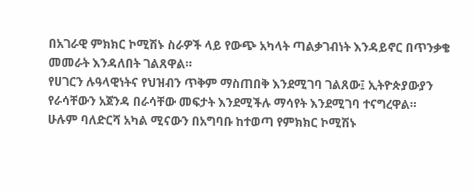በአገራዊ ምክክር ኮሚሽኑ ስራዎች ላይ የውጭ አካላት ጣልቃገብነት እንዳይኖር በጥንቃቄ መመራት እንዳለበት ገልጸዋል።
የሀገርን ሉዓላዊነትና የህዝብን ጥቅም ማስጠበቅ እንደሚገባ ገልጸው፤ ኢትዮጵያውያን የራሳቸውን አጀንዳ በራሳቸው መፍታት እንደሚችሉ ማሳየት እንደሚገባ ተናግረዋል።
ሁሉም ባለድርሻ አካል ሚናውን በአግባቡ ከተወጣ የምክክር ኮሚሽኑ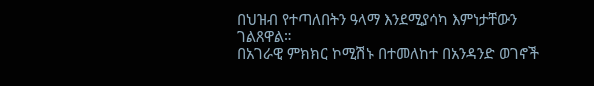በህዝብ የተጣለበትን ዓላማ እንደሚያሳካ እምነታቸውን ገልጸዋል።
በአገራዊ ምክክር ኮሚሽኑ በተመለከተ በአንዳንድ ወገኖች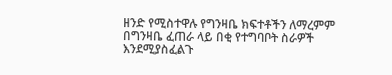ዘንድ የሚስተዋሉ የግንዛቤ ክፍተቶችን ለማረምም በግንዛቤ ፈጠራ ላይ በቂ የተግባቦት ስራዎች እንደሚያስፈልጉ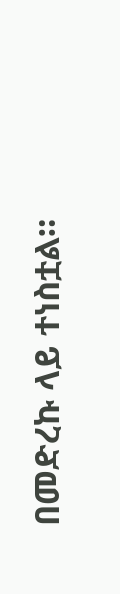በመድረኩ ላይ ተነስቷል።